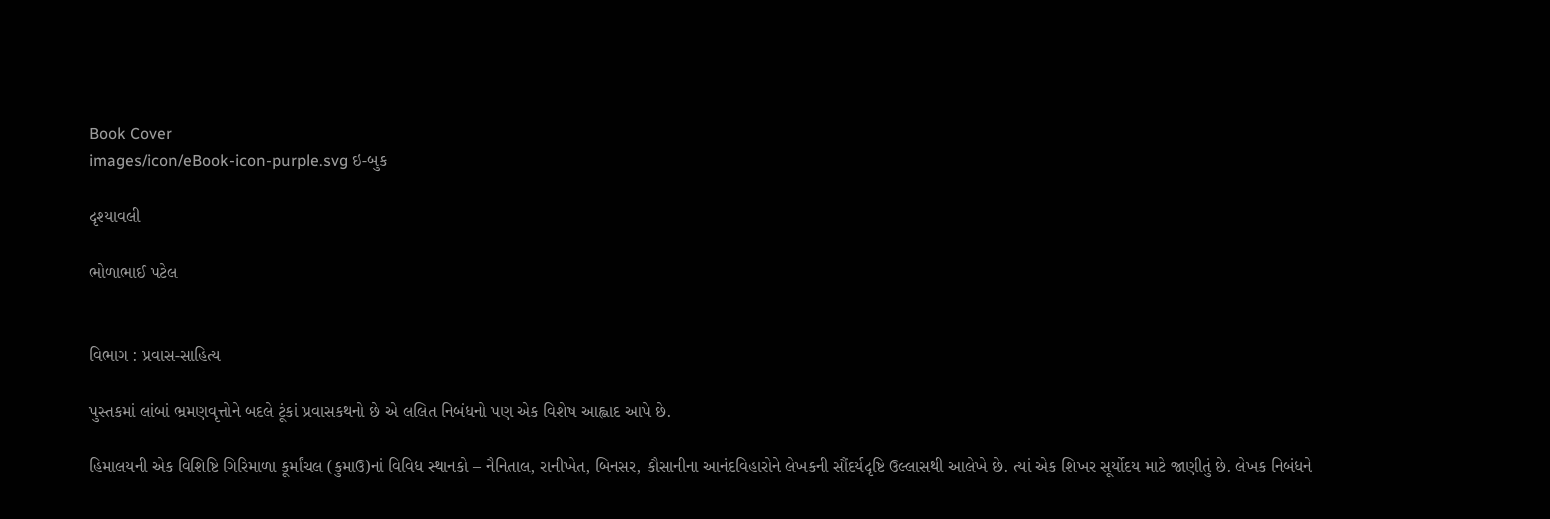Book Cover
images/icon/eBook-icon-purple.svg ઇ-બુક

દૃશ્યાવલી

ભોળાભાઈ પટેલ


વિભાગ : પ્રવાસ-સાહિત્ય

પુસ્તકમાં લાંબાં ભ્રમણવૃત્તોને બદલે ટૂંકાં પ્રવાસકથનો છે એ લલિત નિબંધનો પણ એક વિશેષ આહ્લાદ આપે છે.

હિમાલયની એક વિશિષ્ટિ ગિરિમાળા કૂર્માંચલ (કુમાઉ)નાં વિવિધ સ્થાનકો – નૈનિતાલ, રાનીખેત, બિનસર, કૌસાનીના આનંદવિહારોને લેખકની સૌંદર્યદૃષ્ટિ ઉલ્લાસથી આલેખે છે. ત્યાં એક શિખર સૂર્યોદય માટે જાણીતું છે. લેખક નિબંધને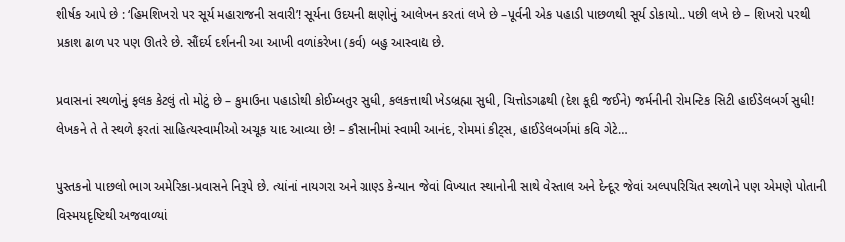શીર્ષક આપે છે : ‘હિમશિખરો પર સૂર્ય મહારાજની સવારી’! સૂર્યના ઉદયની ક્ષણોનું આલેખન કરતાં લખે છે –પૂર્વની એક પહાડી પાછળથી સૂર્ય ડોકાયો.. પછી લખે છે – શિખરો પરથી પ્રકાશ ઢાળ પર પણ ઊતરે છે. સૌંદર્ય દર્શનની આ આખી વળાંકરેખા (કર્વ) બહુ આસ્વાદ્ય છે.

પ્રવાસનાં સ્થળોનું ફલક કેટલું તો મોટું છે – કુમાઉના પહાડોથી કોઈમ્બતુર સુધી, કલકત્તાથી ખેડબ્રહ્મા સુધી, ચિત્તોડગઢથી (દેશ કૂદી જઈને) જર્મનીની રોમન્ટિક સિટી હાઈડેલબર્ગ સુધી!
લેખકને તે તે સ્થળે ફરતાં સાહિત્યસ્વામીઓ અચૂક યાદ આવ્યા છે! – કૌસાનીમાં સ્વામી આનંદ, રોમમાં કીટ્સ, હાઈડેલબર્ગમાં કવિ ગેટે…

પુસ્તકનો પાછલો ભાગ અમેરિકા-પ્રવાસને નિરૂપે છે. ત્યાંનાં નાયગરા અને ગ્રાણ્ડ કેન્યાન જેવાં વિખ્યાત સ્થાનોની સાથે વેસ્તાલ અને દેન્દૂર જેવાં અલ્પપરિચિત સ્થળોને પણ એમણે પોતાની વિસ્મયદૃષ્ટિથી અજવાળ્યાં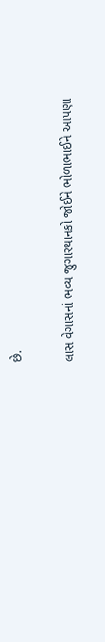છે.

લાસ વેગાસનાં ભવ્ય જુગારથાનકો જોઈને ભોળાભાઈને આપણા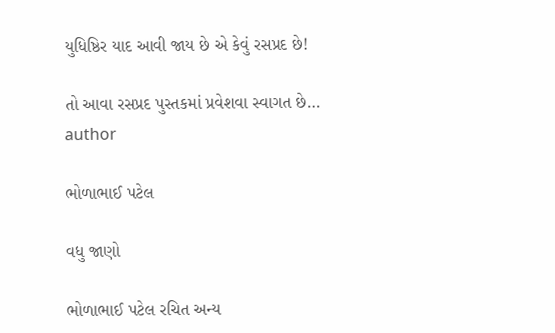યુધિષ્ઠિર યાદ આવી જાય છે એ કેવું રસપ્રદ છે!

તો આવા રસપ્રદ પુસ્તકમાં પ્રવેશવા સ્વાગત છે…
author

ભોળાભાઈ પટેલ

વધુ જાણો

ભોળાભાઈ પટેલ રચિત અન્ય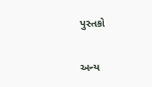પુસ્તકો

અન્ય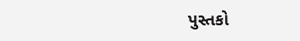પુસ્તકો